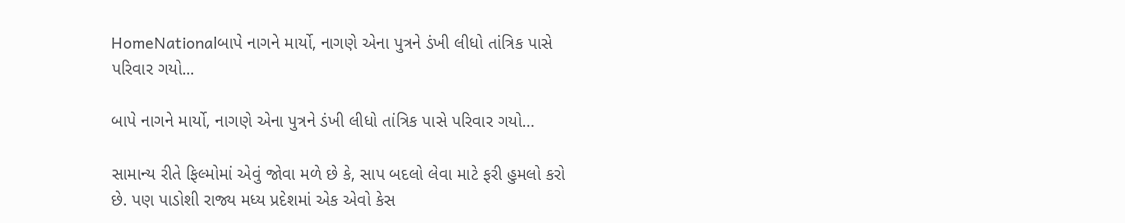HomeNationalબાપે નાગને માર્યો, નાગણે એના પુત્રને ડંખી લીધો તાંત્રિક પાસે પરિવાર ગયો...

બાપે નાગને માર્યો, નાગણે એના પુત્રને ડંખી લીધો તાંત્રિક પાસે પરિવાર ગયો…

સામાન્ય રીતે ફિલ્મોમાં એવું જોવા મળે છે કે, સાપ બદલો લેવા માટે ફરી હુમલો કરો છે. પણ પાડોશી રાજ્ય મધ્ય પ્રદેશમાં એક એવો કેસ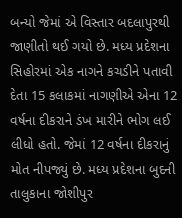બન્યો જેમાં એ વિસ્તાર બદલાપુરથી જાણીતો થઈ ગયો છે. મધ્ય પ્રદેશના સિહોરમાં એક નાગને કચડીને પતાવી દેતા 15 કલાકમાં નાગણીએ એના 12 વર્ષના દીકરાને ડંખ મારીને ભોગ લઈ લીધો હતો. જેમાં 12 વર્ષના દીકરાનું મોત નીપજ્યું છે. મધ્ય પ્રદેશના બુદની તાલુકાના જોશીપુર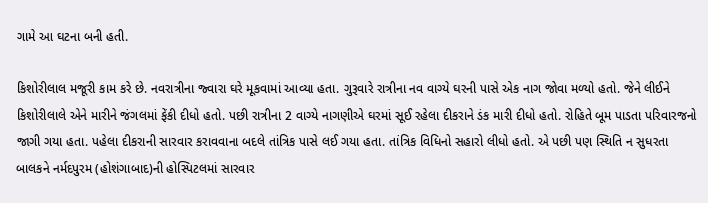ગામે આ ઘટના બની હતી.

કિશોરીલાલ મજૂરી કામ કરે છે. નવરાત્રીના જ્વારા ઘરે મૂકવામાં આવ્યા હતા. ગુરૂવારે રાત્રીના નવ વાગ્યે ઘરની પાસે એક નાગ જોવા મળ્યો હતો. જેને લીઈને કિશોરીલાલે એને મારીને જંગલમાં ફેંકી દીધો હતો. પછી રાત્રીના 2 વાગ્યે નાગણીએ ઘરમાં સૂઈ રહેલા દીકરાને ડંક મારી દીધો હતો. રોહિતે બૂમ પાડતા પરિવારજનો જાગી ગયા હતા. પહેલા દીકરાની સારવાર કરાવવાના બદલે તાંત્રિક પાસે લઈ ગયા હતા. તાંત્રિક વિધિનો સહારો લીધો હતો. એ પછી પણ સ્થિતિ ન સુધરતા બાલકને નર્મદપુરમ (હોશંગાબાદ)ની હોસ્પિટલમાં સારવાર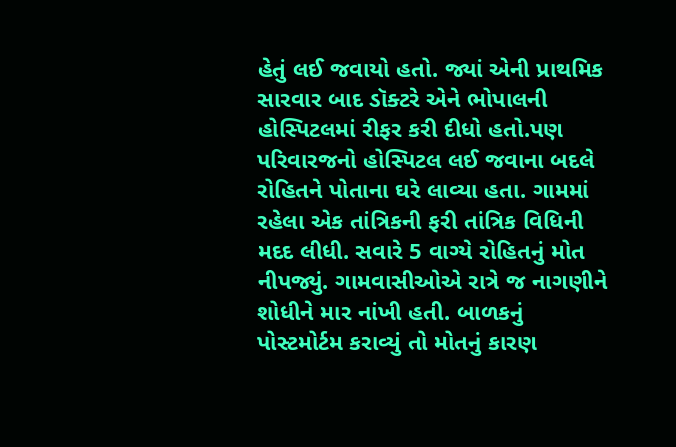હેતું લઈ જવાયો હતો. જ્યાં એની પ્રાથમિક સારવાર બાદ ડૉક્ટરે એને ભોપાલની હોસ્પિટલમાં રીફર કરી દીધો હતો.પણ પરિવારજનો હોસ્પિટલ લઈ જવાના બદલે રોહિતને પોતાના ઘરે લાવ્યા હતા. ગામમાં રહેલા એક તાંત્રિકની ફરી તાંત્રિક વિધિની મદદ લીધી. સવારે 5 વાગ્યે રોહિતનું મોત નીપજ્યું. ગામવાસીઓએ રાત્રે જ નાગણીને શોધીને માર નાંખી હતી. બાળકનું પોસ્ટમોર્ટમ કરાવ્યું તો મોતનું કારણ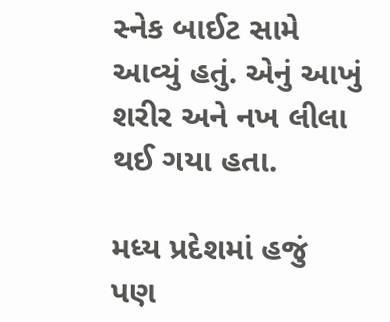સ્નેક બાઈટ સામે આવ્યું હતું. એનું આખું શરીર અને નખ લીલા થઈ ગયા હતા.

મધ્ય પ્રદેશમાં હજું પણ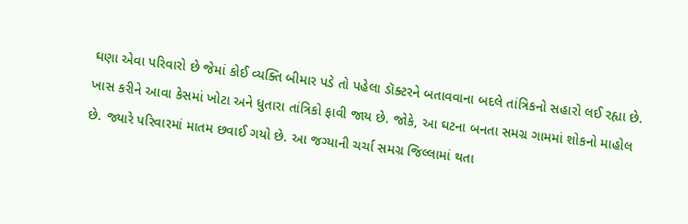ઘણા એવા પરિવારો છે જેમાં કોઈ વ્યક્તિ બીમાર પડે તો પહેલા ડૉક્ટરને બતાવવાના બદલે તાંત્રિકનો સહારો લઈ રહ્યા છે. ખાસ કરીને આવા કેસમાં ખોટા અને ધુતારા તાંત્રિકો ફાવી જાય છે. જોકે, આ ઘટના બનતા સમગ્ર ગામમાં શોકનો માહોલ છે. જ્યારે પરિવારમાં માતમ છવાઈ ગયો છે. આ જગ્યાની ચર્ચા સમગ્ર જિલ્લામાં થતા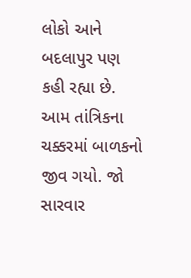લોકો આને બદલાપુર પણ કહી રહ્યા છે. આમ તાંત્રિકના ચક્કરમાં બાળકનો જીવ ગયો. જો સારવાર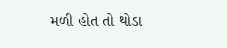મળી હોત તો થોડા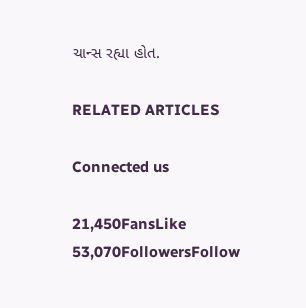ચાન્સ રહ્યા હોત.

RELATED ARTICLES

Connected us

21,450FansLike
53,070FollowersFollow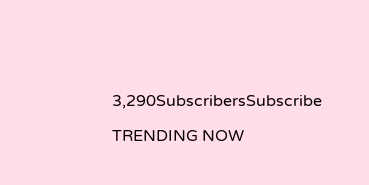3,290SubscribersSubscribe

TRENDING NOW